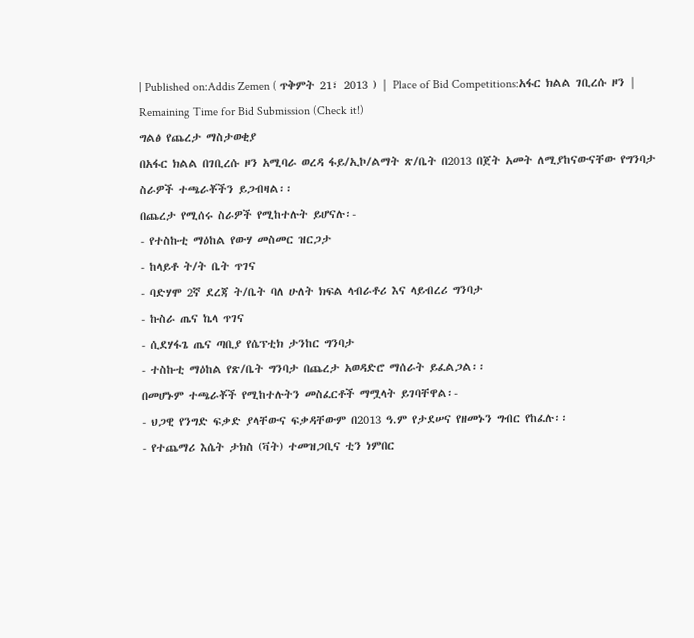| Published on:Addis Zemen ( ጥቅምት 21፣ 2013 ) | Place of Bid Competitions:አፋር ክልል ገቢረሱ ዞን |
Remaining Time for Bid Submission (Check it!)
ግልፅ የጨረታ ማስታወቂያ
በአፋር ክልል በገቢረሱ ዞን አሚባራ ወረዳ ፋይ/ኢኮ/ልማት ጽ/ቤት በ2013 በጀት አመት ለሚያከናውናቸው የግንባታ ስራዎች ተጫራቾችን ይጋብዛል፡፡
በጨረታ የሚሰሩ ስራዎች የሚከተሉት ይሆናሉ፡-
- የተስኩቲ ማዕከል የውሃ መስመር ዝርጋታ
- ከላይቶ ት/ት ቤት ጥገና
- ባድሃሞ 2ኛ ደረጃ ት/ቤት ባለ ሁለት ክፍል ላብራቶሪ እና ላይብረሪ ግንባታ
- ኩስራ ጤና ኬላ ጥገና
- ሲደሃፋጌ ጤና ጣቢያ የሴፕቲክ ታንከር ግንባታ
- ተስኩቲ ማዕከል የጽ/ቤት ግንባታ በጨረታ አወዳድሮ ማሰራት ይፈልጋል፡፡
በመሆኑም ተጫራቾች የሚከተሉትን መስፈርቶች ማሟላት ይገባቸዋል፡-
- ህጋዊ የንግድ ፍቃድ ያላቸውና ፍቃዳቸውም በ2013 ዓ.ም የታደሠና የዘመኑን ግብር የከፈሉ፡፡
- የተጨማሪ እሴት ታክስ (ቫት) ተመዝጋቢና ቲን ነምበር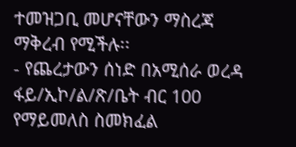ተመዝጋቢ መሆናቸውን ማስረጃ ማቅረብ የሚችሉ፡፡
- የጨረታውን ሰነድ በአሚሰራ ወረዳ ፋይ/ኢኮ/ል/ጽ/ቤት ብር 100 የማይመለስ ስመክፈል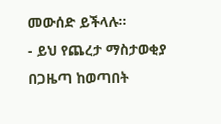መውሰድ ይችላሉ፡፡
- ይህ የጨረታ ማስታወቂያ በጋዜጣ ከወጣበት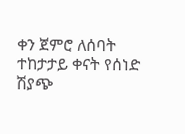ቀን ጀምሮ ለሰባት ተከታታይ ቀናት የሰነድ ሽያጭ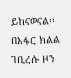ይከናወናል፡፡
በአፋር ክልል ገቢረሱ ዞን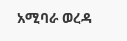አሚባራ ወረዳ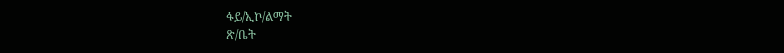ፋይ/ኢኮ/ልማት
ጽ/ቤት